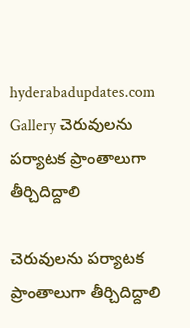hyderabadupdates.com Gallery చెరువుల‌ను ప‌ర్యాట‌క ప్రాంతాలుగా తీర్చిదిద్దాలి

చెరువుల‌ను ప‌ర్యాట‌క ప్రాంతాలుగా తీర్చిదిద్దాలి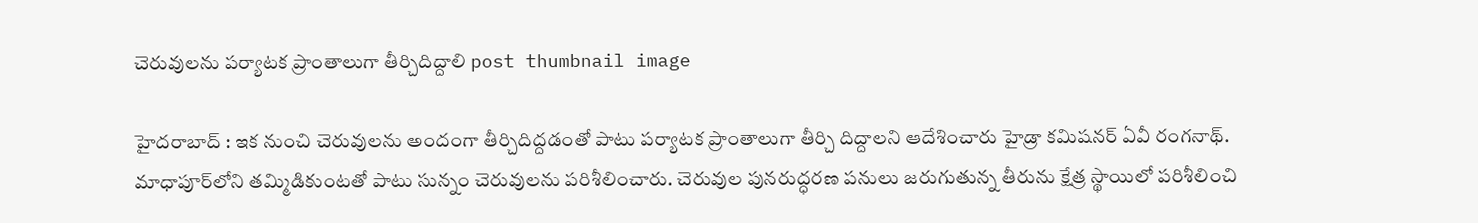చెరువుల‌ను ప‌ర్యాట‌క ప్రాంతాలుగా తీర్చిదిద్దాలి post thumbnail image

హైద‌రాబాద్ : ఇక నుంచి చెరువుల‌ను అందంగా తీర్చిదిద్ద‌డంతో పాటు ప‌ర్యాట‌క ప్రాంతాలుగా తీర్చి దిద్దాల‌ని ఆదేశించారు హైడ్రా క‌మిష‌న‌ర్ ఏవీ రంగ‌నాథ్. మాధాపూర్‌లోని త‌మ్మిడికుంట‌తో పాటు సున్నం చెరువుల‌ను ప‌రిశీలించారు. చెరువుల పున‌రుద్ధ‌ర‌ణ ప‌నులు జ‌రుగుతున్న తీరును క్షేత్ర స్థాయిలో ప‌రిశీలించి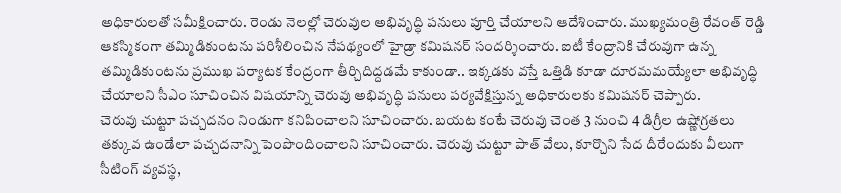అధికారులతో స‌మీక్షించారు. రెండు నెల‌ల్లో చెరువుల అభివృద్ధి ప‌నులు పూర్తి చేయాల‌ని ఆదేశించారు. ముఖ్య‌మంత్రి రేవంత్ రెడ్డి ఆక‌స్మికంగా త‌మ్మిడికుంట‌ను ప‌రిశీలించిన నేప‌థ్యంలో హైడ్రా క‌మిష‌న‌ర్ సంద‌ర్శించారు. ఐటీ కేంద్రానికి చేరువుగా ఉన్న త‌మ్మిడికుంటను ప్ర‌ముఖ ప‌ర్యాట‌క కేంద్రంగా తీర్చిదిద్ద‌డ‌మే కాకుండా.. ఇక్క‌డ‌కు వ‌స్తే ఒత్తిడి కూడా దూర‌మ‌మ‌య్యేలా అభివృద్ధి చేయాల‌ని సీఎం సూచించిన విష‌యాన్ని చెరువు అభివృద్ధి ప‌నులు ప‌ర్య‌వేక్షిస్తున్న అధికారుల‌కు క‌మిష‌న‌ర్ చెప్పారు.
చెరువు చుట్టూ ప‌చ్చ‌ద‌నం నిండుగా క‌నిపించాల‌ని సూచించారు. బ‌య‌ట కంటే చెరువు చెంత 3 నుంచి 4 డిగ్రీల ఉష్ణోగ్ర‌త‌లు త‌క్కువ ఉండేలా ప‌చ్చ‌ద‌నాన్ని పెంపొందించాల‌ని సూచించారు. చెరువు చుట్టూ పాత్ వేలు, కూర్చొని సేద దీరేందుకు వీలుగా సీటింగ్ వ్య‌వ‌స్థ‌,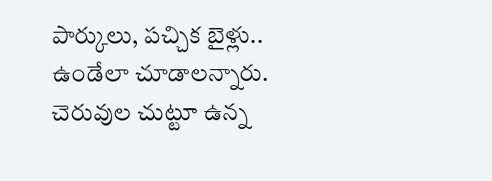పార్కులు, ప‌చ్చిక బైళ్లు.. ఉండేలా చూడాల‌న్నారు. చెరువుల చుట్టూ ఉన్న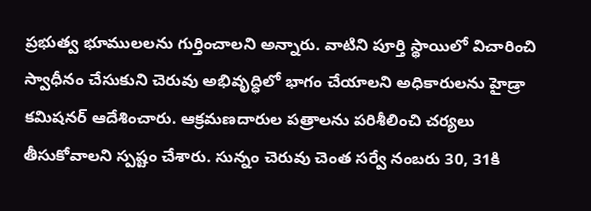ప్ర‌భుత్వ భూములల‌ను గుర్తించాల‌ని అన్నారు. వాటిని పూర్తి స్థాయిలో విచారించి స్వాధీనం చేసుకుని చెరువు అభివృద్ధిలో భాగం చేయాల‌ని అధికారుల‌ను హైడ్రా క‌మిష‌న‌ర్ ఆదేశించారు. ఆక్ర‌మ‌ణ‌దారుల ప‌త్రాల‌ను ప‌రిశీలించి చ‌ర్య‌లు తీసుకోవాల‌ని స్ప‌ష్టం చేశారు. సున్నం చెరువు చెంత స‌ర్వే నంబ‌రు 30, 31కి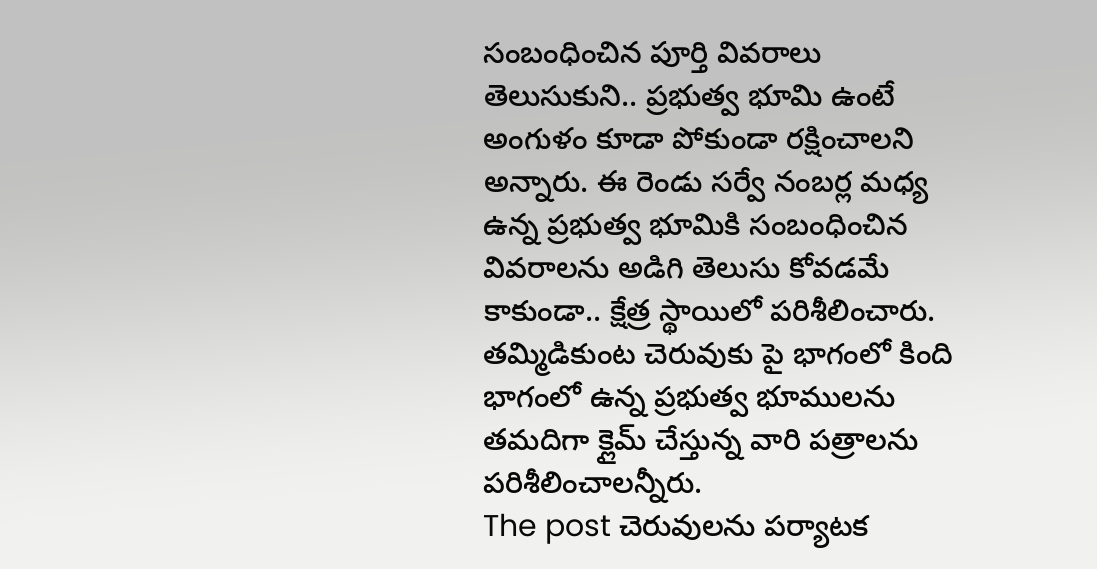సంబంధించిన పూర్తి వివ‌రాలు తెలుసుకుని.. ప్ర‌భుత్వ భూమి ఉంటే అంగుళం కూడా పోకుండా ర‌క్షించాల‌ని అన్నారు. ఈ రెండు స‌ర్వే నంబ‌ర్ల మ‌ధ్య ఉన్న ప్ర‌భుత్వ భూమికి సంబంధించిన వివ‌రాల‌ను అడిగి తెలుసు కోవ‌డ‌మే కాకుండా.. క్షేత్ర స్థాయిలో ప‌రిశీలించారు. త‌మ్మిడికుంట చెరువుకు పై భాగంలో కింది భాగంలో ఉన్న ప్ర‌భుత్వ భూముల‌ను త‌మ‌దిగా క్లైమ్ చేస్తున్న వారి ప‌త్రాల‌ను ప‌రిశీలించాల‌న్నీరు.
The post చెరువుల‌ను ప‌ర్యాట‌క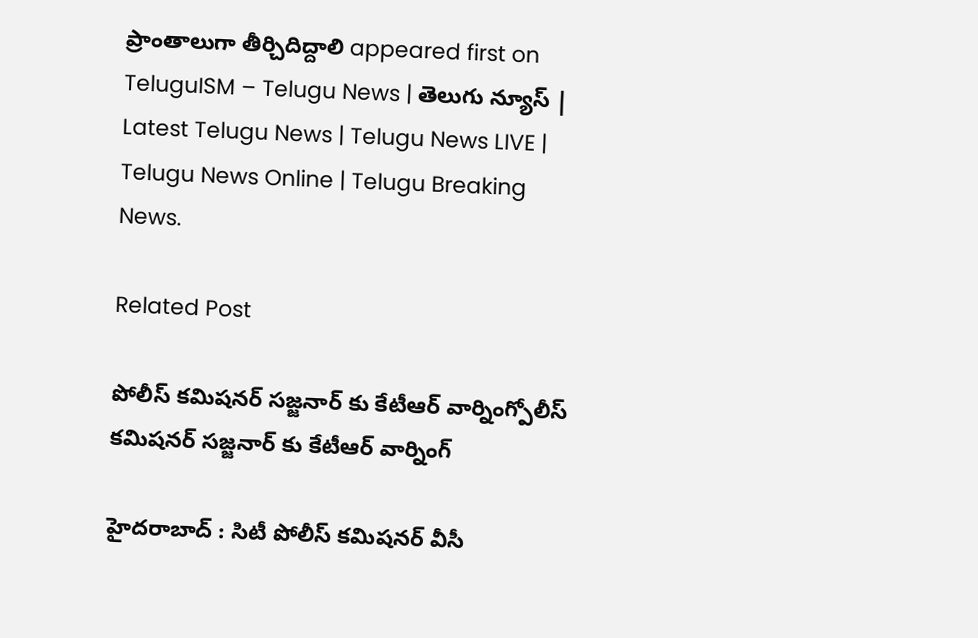ప్రాంతాలుగా తీర్చిదిద్దాలి appeared first on TeluguISM – Telugu News | తెలుగు న్యూస్ | Latest Telugu News | Telugu News LIVE | Telugu News Online | Telugu Breaking News.

Related Post

పోలీస్ క‌మిష‌న‌ర్ స‌జ్జ‌నార్ కు కేటీఆర్ వార్నింగ్పోలీస్ క‌మిష‌న‌ర్ స‌జ్జ‌నార్ కు కేటీఆర్ వార్నింగ్

హైద‌రాబాద్ : సిటీ పోలీస్ క‌మిష‌నర్ వీసీ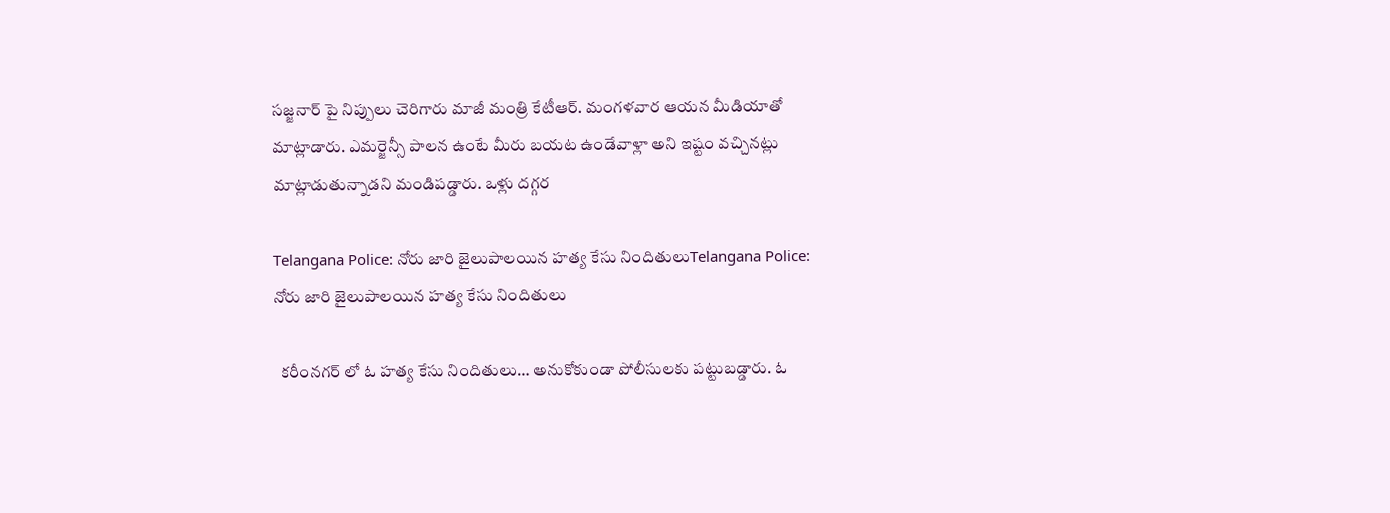స‌జ్జ‌నార్ పై నిప్పులు చెరిగారు మాజీ మంత్రి కేటీఆర్. మంగ‌ళ‌వార ఆయ‌న మీడియాతో మాట్లాడారు. ఎమర్జెన్సీ పాలన ఉంటే మీరు బయట ఉండేవాళ్లా అని ఇష్టం వచ్చినట్లు మాట్లాడుతున్నాడని మండిప‌డ్డారు. ఒళ్లు దగ్గర

Telangana Police: నోరు జారి జైలుపాలయిన హత్య కేసు నిందితులుTelangana Police: నోరు జారి జైలుపాలయిన హత్య కేసు నిందితులు

  కరీంనగర్ లో ఓ హత్య కేసు నిందితులు… అనుకోకుండా పోలీసులకు పట్టుబడ్డారు. ఓ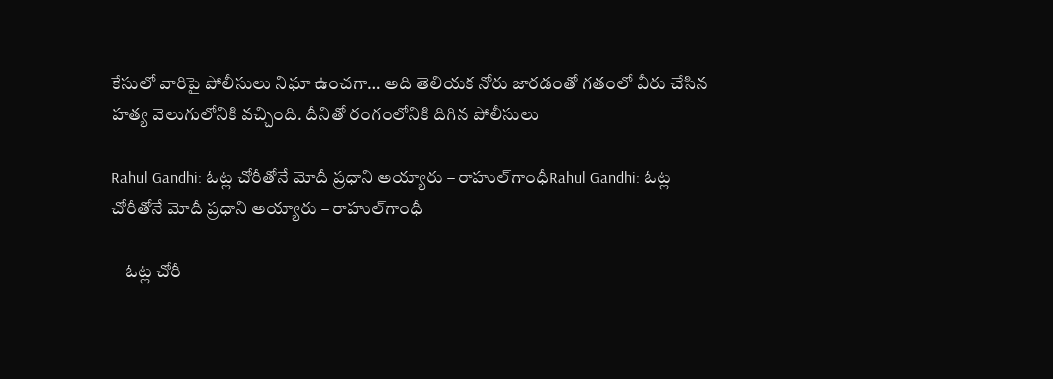కేసులో వారిపై పోలీసులు నిఘా ఉంచగా… అది తెలియక నోరు జారడంతో గతంలో వీరు చేసిన హత్య వెలుగులోనికి వచ్చింది. దీనితో రంగంలోనికి దిగిన పోలీసులు

Rahul Gandhi: ఓట్ల చోరీతోనే మోదీ ప్రధాని అయ్యారు – రాహుల్‌గాంధీRahul Gandhi: ఓట్ల చోరీతోనే మోదీ ప్రధాని అయ్యారు – రాహుల్‌గాంధీ

    ఓట్ల చోరీ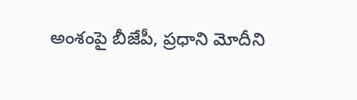అంశంపై బీజేపీ, ప్రధాని మోదీని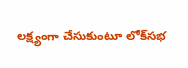లక్ష్యంగా చేసుకుంటూ లోక్‌సభ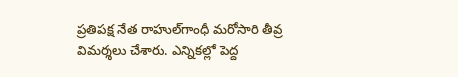ప్రతిపక్ష నేత రాహుల్‌గాంధీ మరోసారి తీవ్ర విమర్శలు చేశారు. ఎన్నికల్లో పెద్ద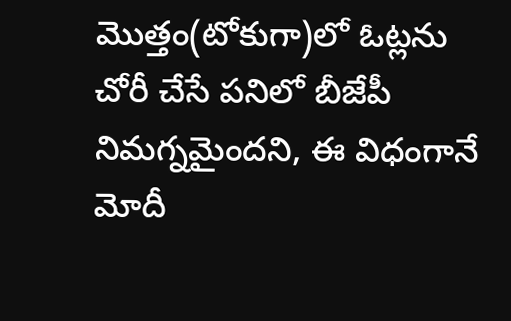మొత్తం(టోకుగా)లో ఓట్లను చోరీ చేసే పనిలో బీజేపీ నిమగ్నమైందని, ఈ విధంగానే మోదీ